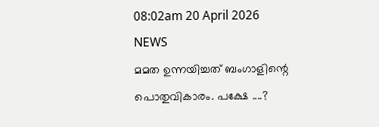08:02am 20 April 2026
NEWS
മമത ഉന്നയിച്ചത് ബംഗാളിന്റെ
പൊതുവികാരം. പക്ഷേ ....?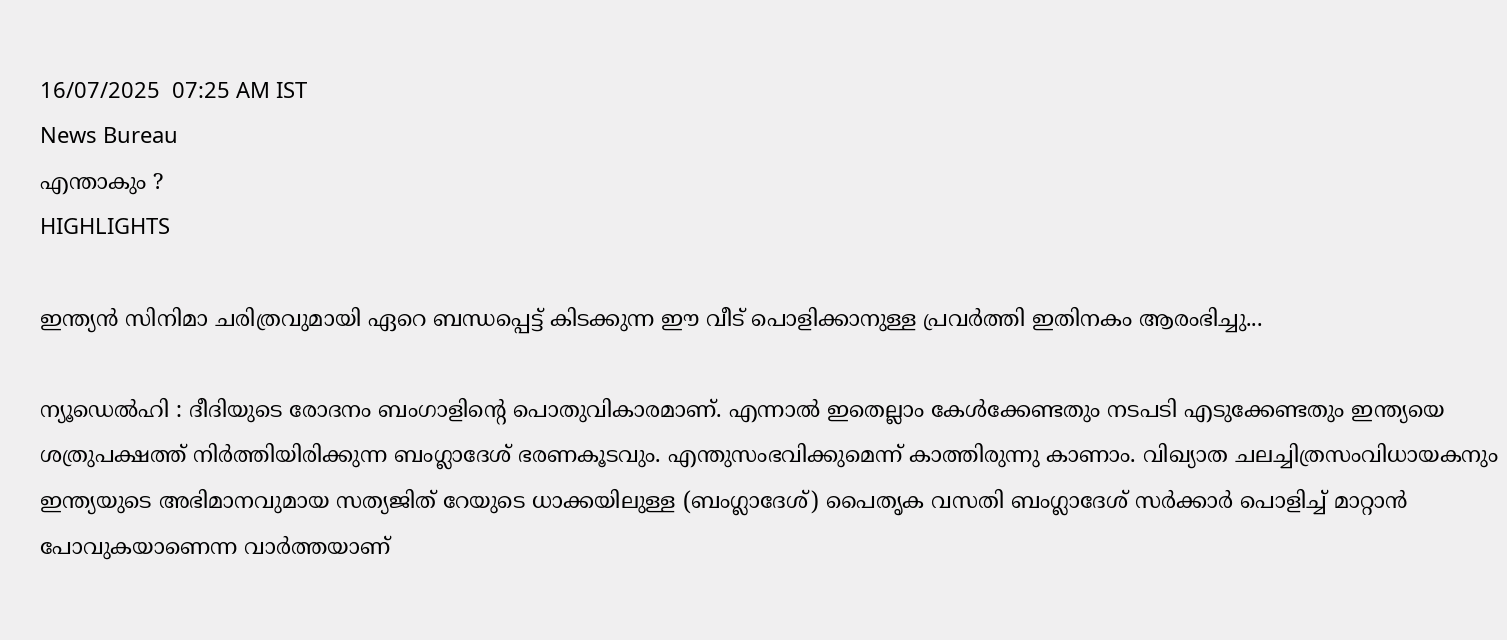16/07/2025  07:25 AM IST
News Bureau
എന്താകും ?
HIGHLIGHTS

ഇന്ത്യൻ സിനിമാ ചരിത്രവുമായി ഏറെ ബന്ധപ്പെട്ട് കിടക്കുന്ന ഈ വീട് പൊളിക്കാനുള്ള പ്രവർത്തി ഇതിനകം ആരംഭിച്ചു...

ന്യൂഡെൽഹി : ദീദിയുടെ രോദനം ബംഗാളിന്റെ പൊതുവികാരമാണ്. എന്നാൽ ഇതെല്ലാം കേൾക്കേണ്ടതും നടപടി എടുക്കേണ്ടതും ഇന്ത്യയെ ശത്രുപക്ഷത്ത് നിര്‍ത്തിയിരിക്കുന്ന ബംഗ്ലാദേശ് ഭരണകൂടവും. എന്തുസംഭവിക്കുമെന്ന് കാത്തിരുന്നു കാണാം. വിഖ്യാത ചലച്ചിത്രസംവിധായകനും ഇന്ത്യയുടെ അഭിമാനവുമായ സത്യജിത് റേയുടെ ധാക്കയിലുള്ള (ബംഗ്ലാദേശ്) പൈതൃക വസതി ബംഗ്ലാദേശ് സർക്കാർ പൊളിച്ച് മാറ്റാൻ പോവുകയാണെന്ന വാര്‍ത്തയാണ്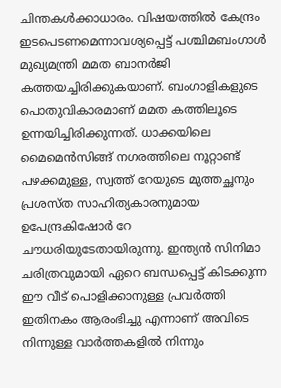ചിന്തകൾക്കാധാരം. വിഷയത്തിൽ കേന്ദ്രം ഇടപെടണമെന്നാവശ്യപ്പെട്ട് പശ്ചിമബംഗാൾ മുഖ്യമന്ത്രി മമത ബാനർജി കത്തയച്ചിരിക്കുകയാണ്. ബംഗാളികളുടെ പൊതുവികാരമാണ് മമത കത്തിലൂടെ ഉന്നയിച്ചിരിക്കുന്നത്. ധാക്കയിലെ മൈമെൻസിങ്ങ് നഗരത്തിലെ നൂറ്റാണ്ട് പഴക്കമുള്ള, സ്വത്ത് റേയുടെ മുത്തച്ഛനും പ്രശസ്ത സാഹിത്യകാരനുമായ ഉപേന്ദ്രകിഷോർ റേ ചൗധരിയുടേതായിരുന്നു. ഇന്ത്യൻ സിനിമാ ചരിത്രവുമായി ഏറെ ബന്ധപ്പെട്ട് കിടക്കുന്ന ഈ വീട് പൊളിക്കാനുള്ള പ്രവർത്തി ഇതിനകം ആരംഭിച്ചു എന്നാണ് അവിടെ നിന്നുള്ള വാര്‍ത്തകളിൽ നിന്നും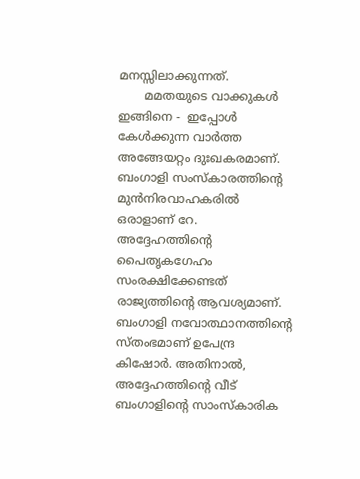മനസ്സിലാക്കുന്നത്.
       മമതയുടെ വാക്കുകൾ ഇങ്ങിനെ -  ഇപ്പോൾ കേൾക്കുന്ന വാർത്ത അങ്ങേയറ്റം ദുഃഖകരമാണ്. ബംഗാളി സംസ്‌കാരത്തിന്റെ മുൻനിരവാഹകരിൽ ഒരാളാണ് റേ. അദ്ദേഹത്തിന്റെ പൈതൃകഗേഹം സംരക്ഷിക്കേണ്ടത് രാജ്യത്തിന്റെ ആവശ്യമാണ്. ബംഗാളി നവോത്ഥാനത്തിന്റെ സ്തംഭമാണ് ഉപേന്ദ്ര കിഷോർ. അതിനാൽ, അദ്ദേഹത്തിന്റെ വീട് ബംഗാളിന്റെ സാംസ്‌കാരിക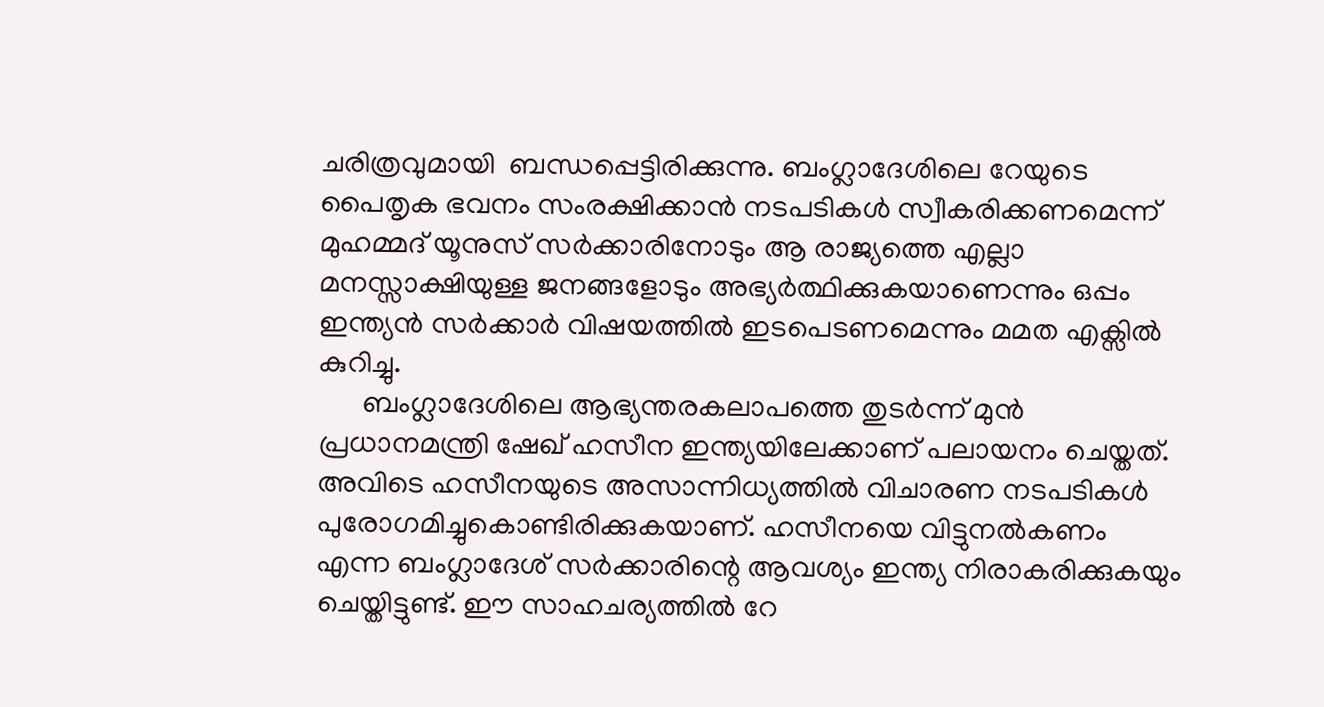ചരിത്രവുമായി  ബന്ധപ്പെട്ടിരിക്കുന്നു. ബംഗ്ലാദേശിലെ റേയുടെ പൈതൃക ഭവനം സംരക്ഷിക്കാൻ നടപടികൾ സ്വീകരിക്കണമെന്ന് മുഹമ്മദ് യൂനുസ് സർക്കാരിനോടും ആ രാജ്യത്തെ എല്ലാ മനസ്സാക്ഷിയുള്ള ജനങ്ങളോടും അഭ്യർത്ഥിക്കുകയാണെന്നും ഒപ്പം ഇന്ത്യൻ സർക്കാർ വിഷയത്തിൽ ഇടപെടണമെന്നും മമത എക്സിൽ കുറിച്ചു.
      ബംഗ്ലാദേശിലെ ആഭ്യന്തരകലാപത്തെ തുടര്‍ന്ന് മുൻ പ്രധാനമന്ത്രി ഷേഖ് ഹസീന ഇന്ത്യയിലേക്കാണ് പലായനം ചെയ്തത്. അവിടെ ഹസീനയുടെ അസാന്നിധ്യത്തിൽ വിചാരണ നടപടികൾ പുരോഗമിച്ചുകൊണ്ടിരിക്കുകയാണ്. ഹസീനയെ വിട്ടുനൽകണം എന്ന ബംഗ്ലാദേശ് സര്‍ക്കാരിന്റെ ആവശ്യം ഇന്ത്യ നിരാകരിക്കുകയും ചെയ്തിട്ടുണ്ട്. ഈ സാഹചര്യത്തിൽ റേ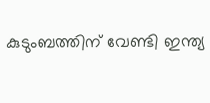കുടുംബത്തിന് വേണ്ടി ഇന്ത്യ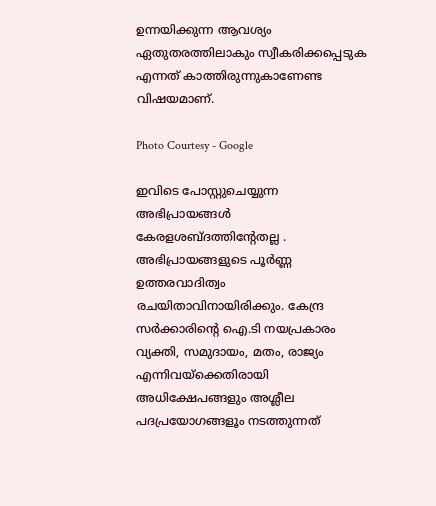ഉന്നയിക്കുന്ന ആവശ്യം ഏതുതരത്തിലാകും സ്വീകരിക്കപ്പെടുക എന്നത് കാത്തിരുന്നുകാണേണ്ട വിഷയമാണ്.

Photo Courtesy - Google

ഇവിടെ പോസ്റ്റുചെയ്യുന്ന അഭിപ്രായങ്ങള്‍ കേരളശബ്‌ദത്തിന്റേതല്ല . അഭിപ്രായങ്ങളുടെ പൂര്‍ണ്ണ ഉത്തരവാദിത്വം രചയിതാവിനായിരിക്കും. കേന്ദ്ര സർക്കാരിന്റെ ഐ.ടി നയപ്രകാരം വ്യക്തി, സമുദായം, മതം, രാജ്യം എന്നിവയ്ക്കെതിരായി അധിക്ഷേപങ്ങളും അശ്ലീല പദപ്രയോഗങ്ങളൂം നടത്തുന്നത്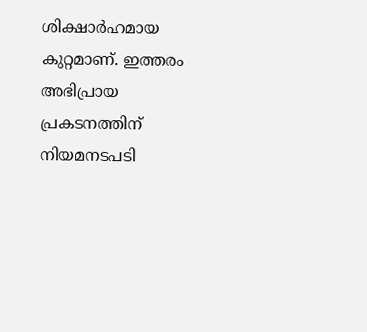ശിക്ഷാര്‍ഹമായ കുറ്റമാണ്. ഇത്തരം അഭിപ്രായ പ്രകടനത്തിന് നിയമനടപടി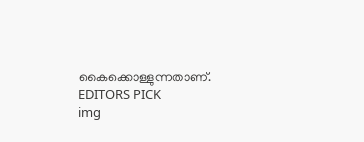കൈക്കൊള്ളുന്നതാണ്.
EDITORS PICK
img